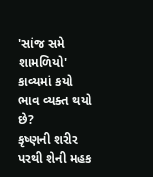'સાંજ સમે શામળિયો' કાવ્યમાં કયો ભાવ વ્યક્ત થયો છે?
કૃષ્ણની શરીર પરથી શેની મહક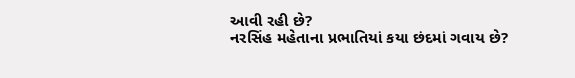આવી રહી છે?
નરસિંહ મહેતાના પ્રભાતિયાં કયા છંદમાં ગવાય છે?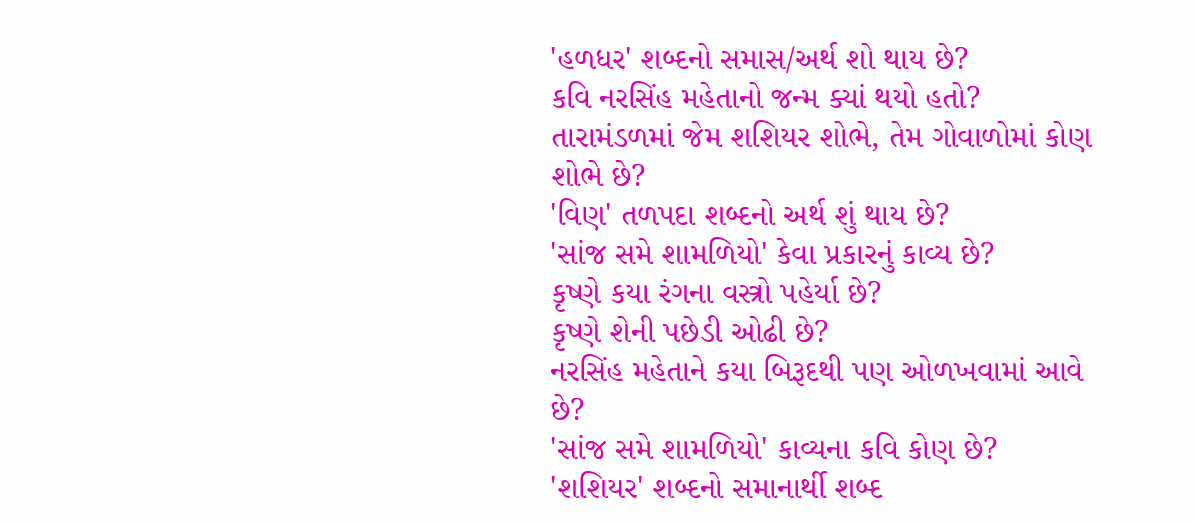'હળધર' શબ્દનો સમાસ/અર્થ શો થાય છે?
કવિ નરસિંહ મહેતાનો જન્મ ક્યાં થયો હતો?
તારામંડળમાં જેમ શશિયર શોભે, તેમ ગોવાળોમાં કોણ શોભે છે?
'વિણ' તળપદા શબ્દનો અર્થ શું થાય છે?
'સાંજ સમે શામળિયો' કેવા પ્રકારનું કાવ્ય છે?
કૃષ્ણે કયા રંગના વસ્ત્રો પહેર્યા છે?
કૃષ્ણે શેની પછેડી ઓઢી છે?
નરસિંહ મહેતાને કયા બિરૂદથી પણ ઓળખવામાં આવે છે?
'સાંજ સમે શામળિયો' કાવ્યના કવિ કોણ છે?
'શશિયર' શબ્દનો સમાનાર્થી શબ્દ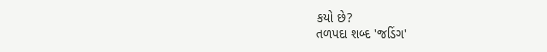કયો છે?
તળપદા શબ્દ 'જડિંગ'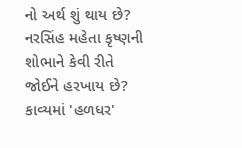નો અર્થ શું થાય છે?
નરસિંહ મહેતા કૃષ્ણની શોભાને કેવી રીતે જોઈને હરખાય છે?
કાવ્યમાં 'હળધર'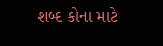શબ્દ કોના માટે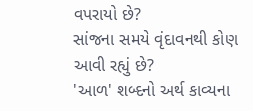વપરાયો છે?
સાંજના સમયે વૃંદાવનથી કોણ આવી રહ્યું છે?
'આળ' શબ્દનો અર્થ કાવ્યના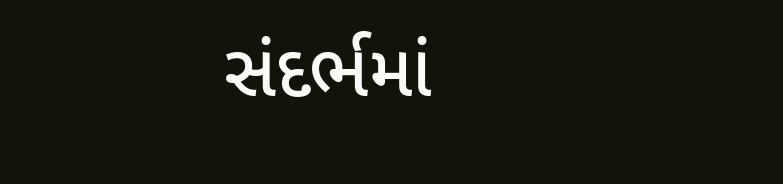સંદર્ભમાં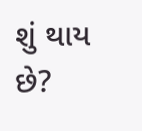શું થાય છે?